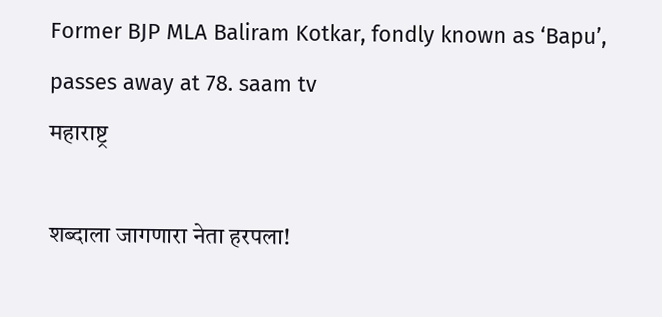Former BJP MLA Baliram Kotkar, fondly known as ‘Bapu’, passes away at 78. saam tv
महाराष्ट्र

शब्दाला जागणारा नेता हरपला!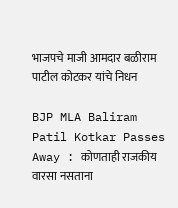भाजपचे माजी आमदार बळीराम पाटील कोटकर यांचे निधन

BJP MLA Baliram Patil Kotkar Passes Away : कोणताही राजकीय वारसा नसताना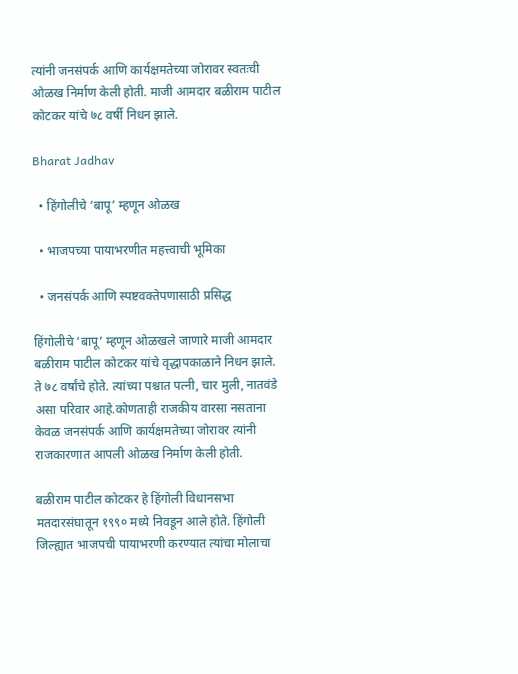त्यांनी जनसंपर्क आणि कार्यक्षमतेच्या जोरावर स्वतःची ओळख निर्माण केली होती. माजी आमदार बळीराम पाटील कोटकर यांचे ७८ वर्षी निधन झाले.

Bharat Jadhav

  • हिंगोलीचे ‘बापू’ म्हणून ओळख

  • भाजपच्या पायाभरणीत महत्त्वाची भूमिका

  • जनसंपर्क आणि स्पष्टवक्तेपणासाठी प्रसिद्ध

हिंगोलीचे ‘बापू’ म्हणून ओळखले जाणारे माजी आमदार बळीराम पाटील कोटकर यांचे वृद्धापकाळाने निधन झाले. ते ७८ वर्षांचे होते. त्यांच्या पश्चात पत्नी, चार मुली, नातवंडे असा परिवार आहे.कोणताही राजकीय वारसा नसताना केवळ जनसंपर्क आणि कार्यक्षमतेच्या जोरावर त्यांनी राजकारणात आपली ओळख निर्माण केली होती.

बळीराम पाटील कोटकर हे हिंगोली विधानसभा मतदारसंघातून १९९० मध्ये निवडून आले होते. हिंगोली जिल्ह्यात भाजपची पायाभरणी करण्यात त्यांचा मोलाचा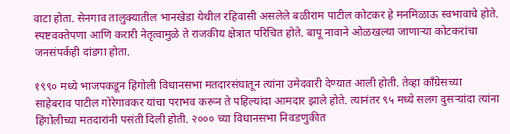वाटा होता. सेनगाव तालुक्यातील भानखेडा येथील रहिवासी असलेले बळीराम पाटील कोटकर हे मनमिळाऊ स्वभावाचे होते. स्पष्टवक्तेपणा आणि करारी नेतृत्वामुळे ते राजकीय क्षेत्रात परिचित होते. बापू नावाने ओळखल्या जाणाऱ्या कोटकरांचा जनसंपर्कही दांडगा होता.

१९९० मध्ये भाजपकडून हिंगोली विधानसभा मतदारसंघातून त्यांना उमेदवारी देण्यात आली होती. तेव्हा काँग्रेसच्या साहेबराव पाटील गोरेगावकर यांचा पराभव करून ते पहिल्यांदा आमदार झाले होते. त्यानंतर ९५ मध्ये सलग दुसऱ्यांदा त्यांना हिंगोलीच्या मतदारांनी पसंती दिली होती. २००० च्या विधानसभा निवडणुकीत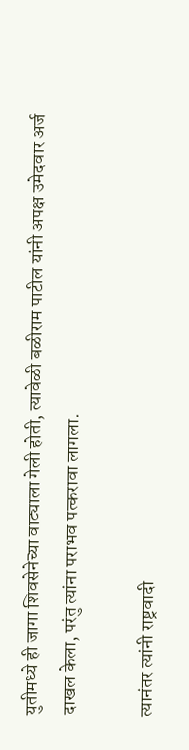युतीमध्ये ही जागा शिवसेनेच्या वाट्याला गेली होती, त्यावेळी बळीराम पाटील यांनी अपक्ष उमेदवार अर्ज दाखल केला, परंतु त्यांना पराभव पत्करावा लागला.

त्यानंतर त्यांनी राष्ट्रवादी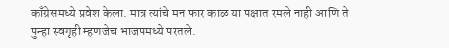काँग्रेसमध्ये प्रवेश केला. मात्र त्यांचे मन फार काळ या पक्षात रमले नाही आणि ते पुन्हा स्वगृही म्हणजेच भाजपमध्ये परतले.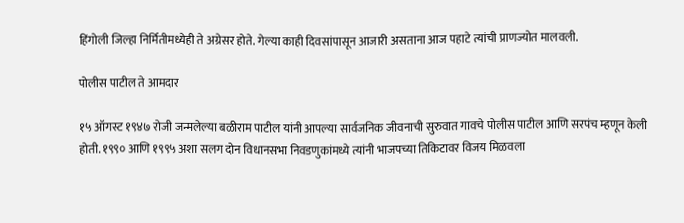हिंगोली जिल्हा निर्मितीमध्येही ते अग्रेसर होते. गेल्या काही दिवसांपासून आजारी असताना आज पहाटे त्यांची प्राणज्योत मालवली.

पोलीस पाटील ते आमदार

१५ ऑगस्ट १९४७ रोजी जन्मलेल्या बळीराम पाटील यांनी आपल्या सार्वजनिक जीवनाची सुरुवात गावचे पोलीस पाटील आणि सरपंच म्हणून केली होती. १९९० आणि १९९५ अशा सलग दोन विधानसभा निवडणुकांमध्ये त्यांनी भाजपच्या तिकिटावर विजय मिळवला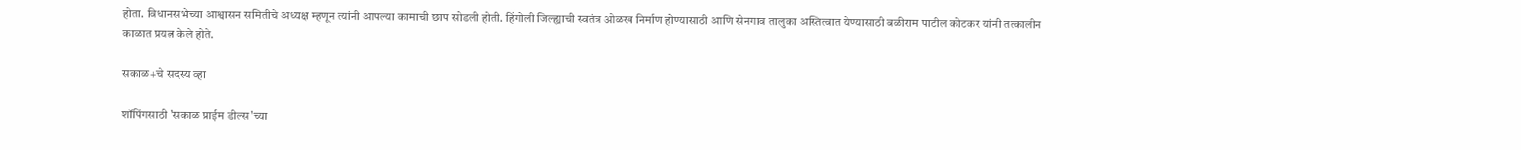होता. विधानसभेच्या आश्वासन समितीचे अध्यक्ष म्हणून त्यांनी आपल्या कामाची छाप सोडली होती. हिंगोली जिल्ह्याची स्वतंत्र ओळख निर्माण होण्यासाठी आणि सेनगाव तालुका अस्तित्वात येण्यासाठी बळीराम पाटील कोटकर यांनी तत्कालीन काळात प्रयत्न केले होते.

सकाळ+चे सदस्य व्हा

शॉपिंगसाठी 'सकाळ प्राईम डील्स'च्या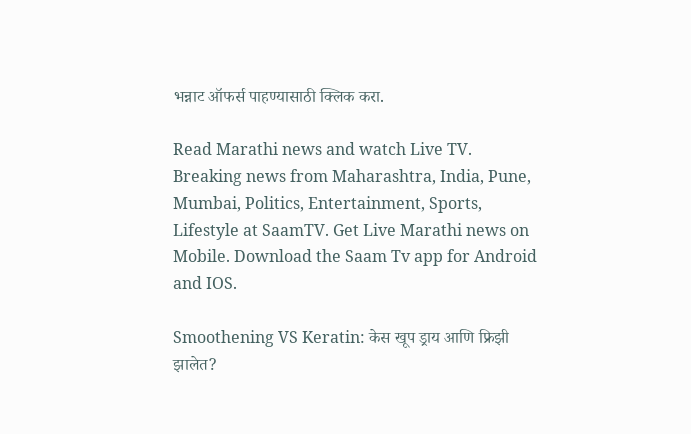भन्नाट ऑफर्स पाहण्यासाठी क्लिक करा.

Read Marathi news and watch Live TV. Breaking news from Maharashtra, India, Pune, Mumbai, Politics, Entertainment, Sports, Lifestyle at SaamTV. Get Live Marathi news on Mobile. Download the Saam Tv app for Android and IOS.

Smoothening VS Keratin: केस खूप ड्राय आणि फ्रिझी झालेत?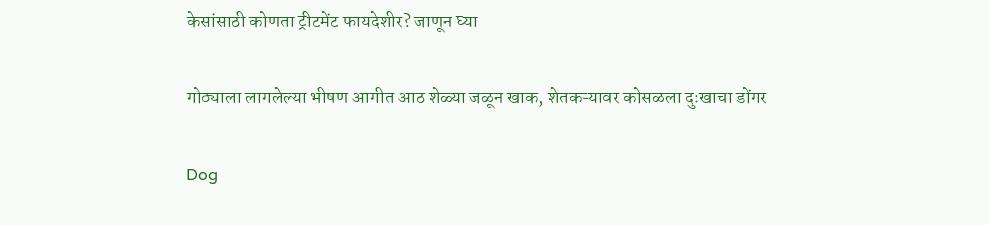केसांसाठी कोणता ट्रीटमेंट फायदेशीर? जाणून घ्या

गोठ्याला लागलेल्या भीषण आगीत आठ शेळ्या जळून खाक, शेतकऱ्यावर कोसळला दुःखाचा डोंगर

Dog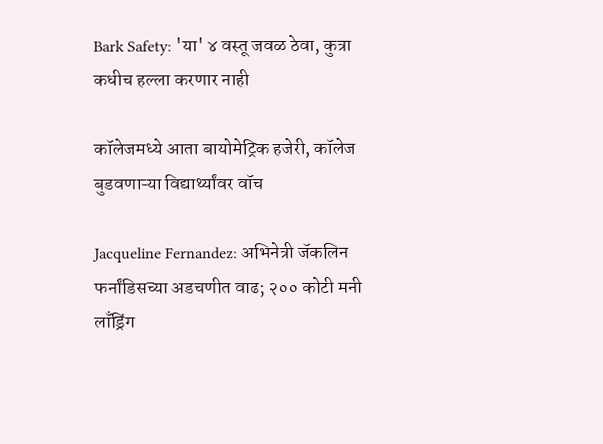Bark Safety: 'या' ४ वस्तू जवळ ठेवा, कुत्रा कधीच हल्ला करणार नाही

कॉलेजमध्ये आता बायोमेट्रिक हजेरी, कॉलेज बुडवणाऱ्या विद्यार्थ्यांवर वॉच

Jacqueline Fernandez: अभिनेत्री जॅकलिन फर्नांडिसच्या अडचणीत वाढ; २०० कोटी मनी लाँड्रिंग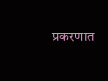प्रकरणात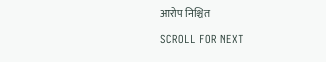आरोप निश्चित

SCROLL FOR NEXT